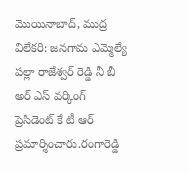మొయినాబాద్, ముద్ర విలేకరి: జనగామ ఎమ్మెల్యే పల్లా రాజేశ్వర్ రెడ్డి నీ బీ అర్ ఎస్ వర్కింగ్ ప్రెసిడెంట్ కే టీ ఆర్ ప్రమార్శించారు.రంగారెడ్డి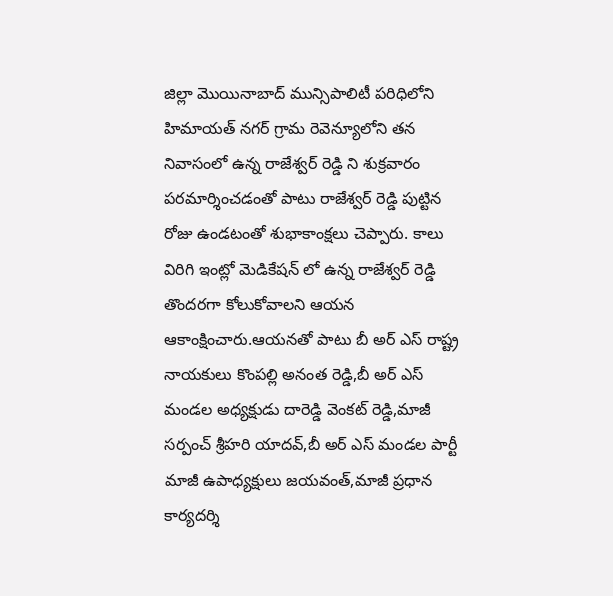జిల్లా మొయినాబాద్ మున్సిపాలిటీ పరిధిలోని హిమాయత్ నగర్ గ్రామ రెవెన్యూలోని తన నివాసంలో ఉన్న రాజేశ్వర్ రెడ్డి ని శుక్రవారం పరమార్శించడంతో పాటు రాజేశ్వర్ రెడ్డి పుట్టిన రోజు ఉండటంతో శుభాకాంక్షలు చెప్పారు. కాలు విరిగి ఇంట్లో మెడికేషన్ లో ఉన్న రాజేశ్వర్ రెడ్డి తొందరగా కోలుకోవాలని ఆయన ఆకాంక్షించారు.ఆయనతో పాటు బీ అర్ ఎస్ రాష్ట్ర నాయకులు కొంపల్లి అనంత రెడ్డి,బీ అర్ ఎస్ మండల అధ్యక్షుడు దారెడ్డి వెంకట్ రెడ్డి,మాజీ సర్పంచ్ శ్రీహరి యాదవ్,బీ అర్ ఎస్ మండల పార్టీ మాజీ ఉపాధ్యక్షులు జయవంత్,మాజీ ప్రధాన కార్యదర్శి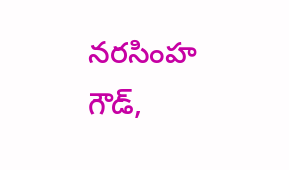నరసింహ గౌడ్,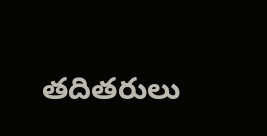తదితరులు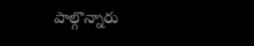పాల్గొన్నారు